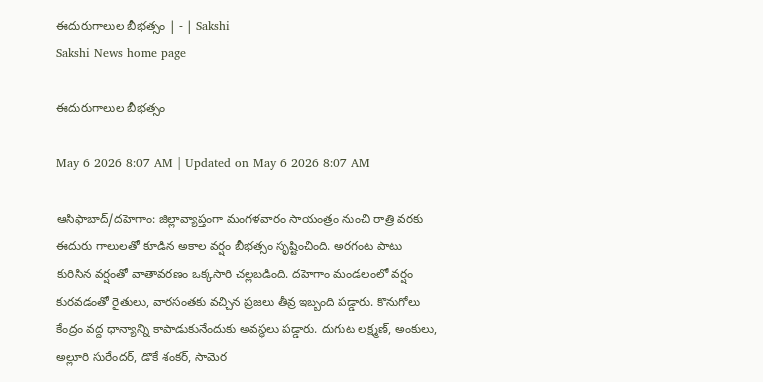ఈదురుగాలుల బీభత్సం | - | Sakshi
Sakshi News home page

ఈదురుగాలుల బీభత్సం

May 6 2026 8:07 AM | Updated on May 6 2026 8:07 AM

ఆసిఫాబాద్‌/దహెగాం: జిల్లావ్యాప్తంగా మంగళవారం సాయంత్రం నుంచి రాత్రి వరకు ఈదురు గాలులతో కూడిన అకాల వర్షం బీభత్సం సృష్టించింది. అరగంట పాటు కురిసిన వర్షంతో వాతావరణం ఒక్కసారి చల్లబడింది. దహెగాం మండలంలో వర్షం కురవడంతో రైతులు, వారసంతకు వచ్చిన ప్రజలు తీవ్ర ఇబ్బంది పడ్డారు. కొనుగోలు కేంద్రం వద్ద ధాన్యాన్ని కాపాడుకునేందుకు అవస్థలు పడ్డారు. దుగుట లక్ష్మణ్‌, అంకులు, అల్లూరి సురేందర్‌, డొకే శంకర్‌, సామెర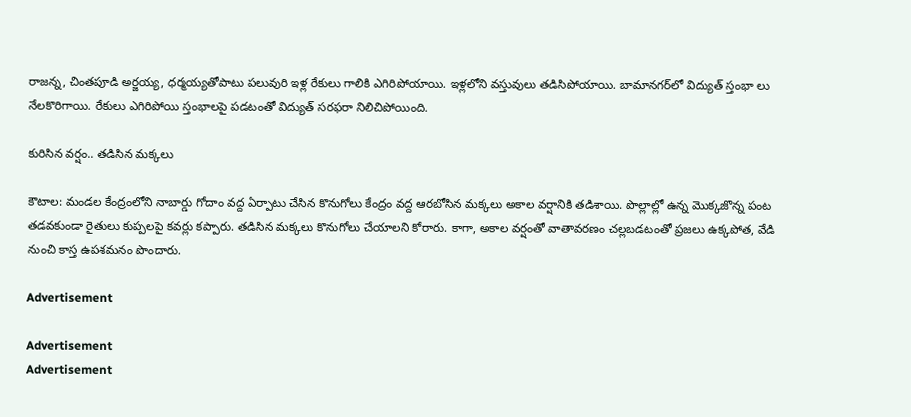రాజన్న, చింతపూడి అర్జయ్య, ధర్మయ్యతోపాటు పలువురి ఇళ్ల రేకులు గాలికి ఎగిరిపోయాయి. ఇళ్లలోని వస్తువులు తడిసిపోయాయి. బామానగర్‌లో విద్యుత్‌ స్తంభా లు నేలకొరిగాయి. రేకులు ఎగిరిపోయి స్తంభాలపై పడటంతో విద్యుత్‌ సరఫరా నిలిచిపోయింది.

కురిసిన వర్షం.. తడిసిన మక్కలు

కౌటాల: మండల కేంద్రంలోని నాబార్డు గోదాం వద్ద ఏర్పాటు చేసిన కొనుగోలు కేంద్రం వద్ద ఆరబోసిన మక్కలు అకాల వర్షానికి తడిశాయి. పొల్లాల్లో ఉన్న మొక్కజొన్న పంట తడవకుండా రైతులు కుప్పలపై కవర్లు కప్పారు. తడిసిన మక్కలు కొనుగోలు చేయాలని కోరారు. కాగా, అకాల వర్షంతో వాతావరణం చల్లబడటంతో ప్రజలు ఉక్కపోత, వేడి నుంచి కాస్త ఉపశమనం పొందారు.

Advertisement

Advertisement
Advertisement